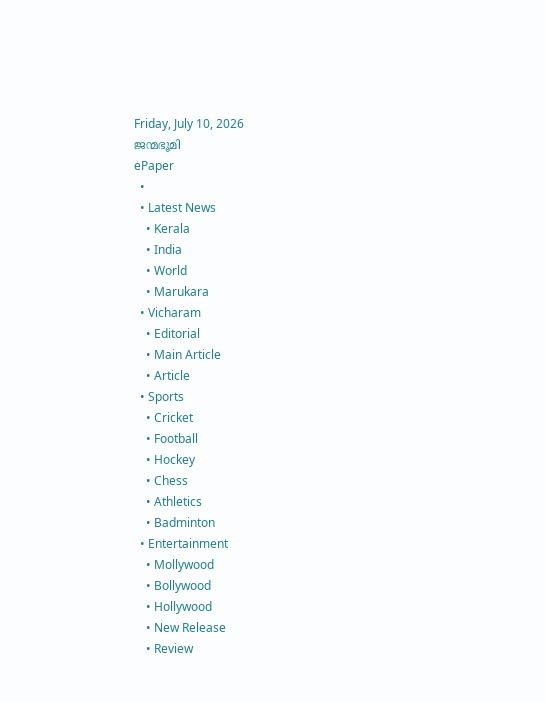Friday, July 10, 2026
ജന്മഭൂമി
ePaper
  •
  • Latest News
    • Kerala
    • India
    • World
    • Marukara
  • Vicharam
    • Editorial
    • Main Article
    • Article
  • Sports
    • Cricket
    • Football
    • Hockey
    • Chess
    • Athletics
    • Badminton
  • Entertainment
    • Mollywood
    • Bollywood
    • Hollywood
    • New Release
    • Review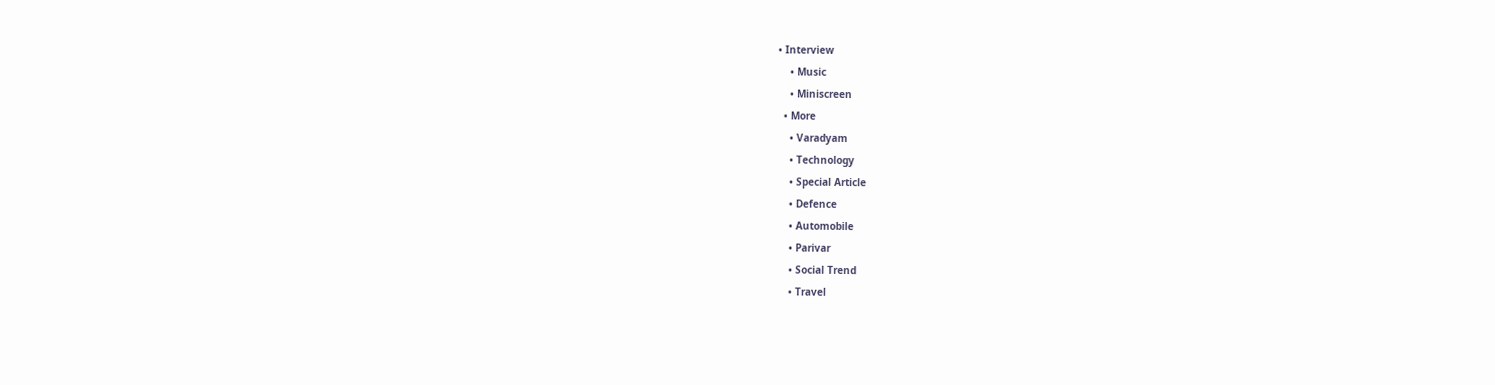• Interview
    • Music
    • Miniscreen
  • More
    • Varadyam
    • Technology
    • Special Article
    • Defence
    • Automobile
    • Parivar
    • Social Trend
    • Travel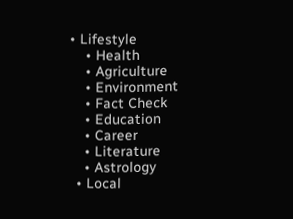• Lifestyle
    • Health
    • Agriculture
    • Environment
    • Fact Check
    • Education
    • Career
    • Literature
    • Astrology
  • Local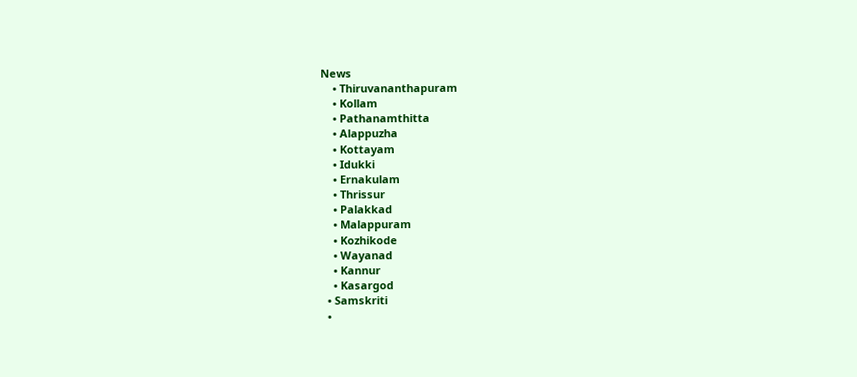News
    • Thiruvananthapuram
    • Kollam
    • Pathanamthitta
    • Alappuzha
    • Kottayam
    • Idukki
    • Ernakulam
    • Thrissur
    • Palakkad
    • Malappuram
    • Kozhikode
    • Wayanad
    • Kannur
    • Kasargod
  • Samskriti
  •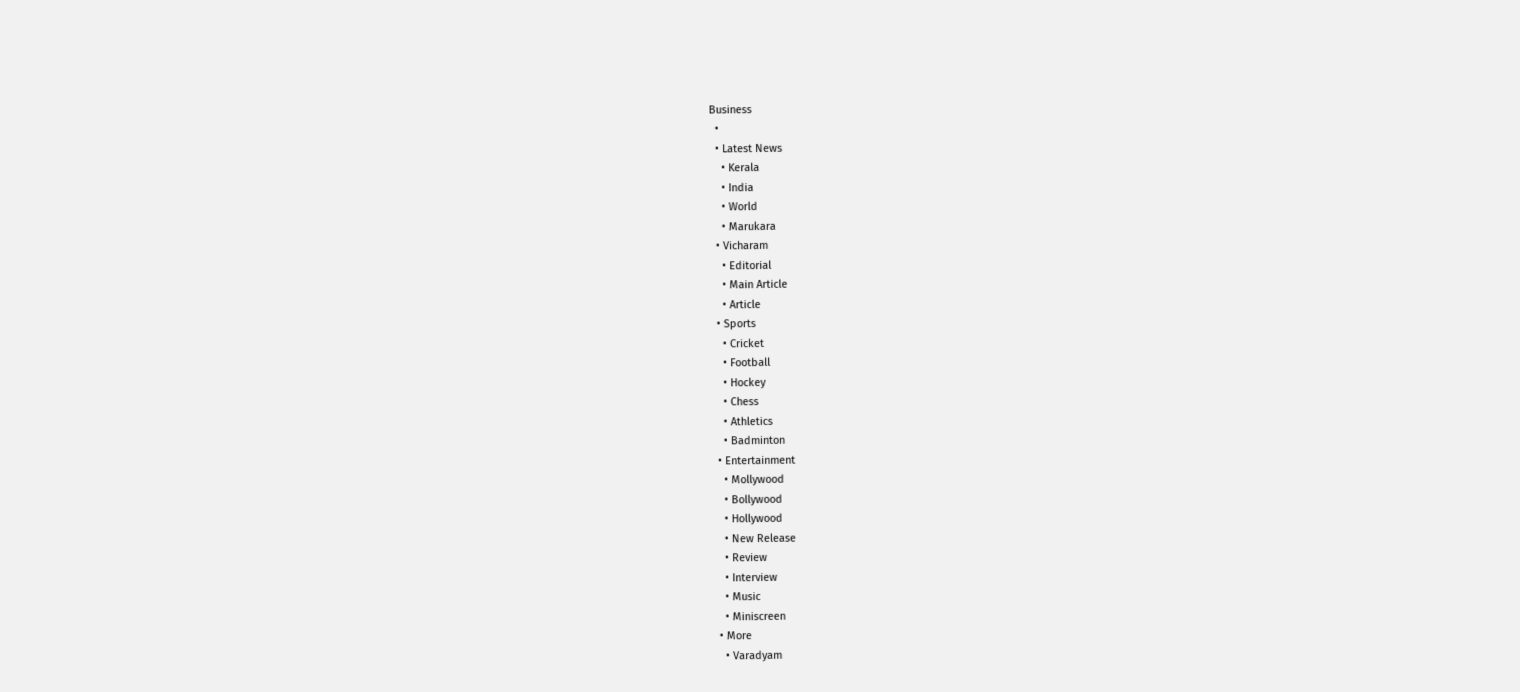Business
  •
  • Latest News
    • Kerala
    • India
    • World
    • Marukara
  • Vicharam
    • Editorial
    • Main Article
    • Article
  • Sports
    • Cricket
    • Football
    • Hockey
    • Chess
    • Athletics
    • Badminton
  • Entertainment
    • Mollywood
    • Bollywood
    • Hollywood
    • New Release
    • Review
    • Interview
    • Music
    • Miniscreen
  • More
    • Varadyam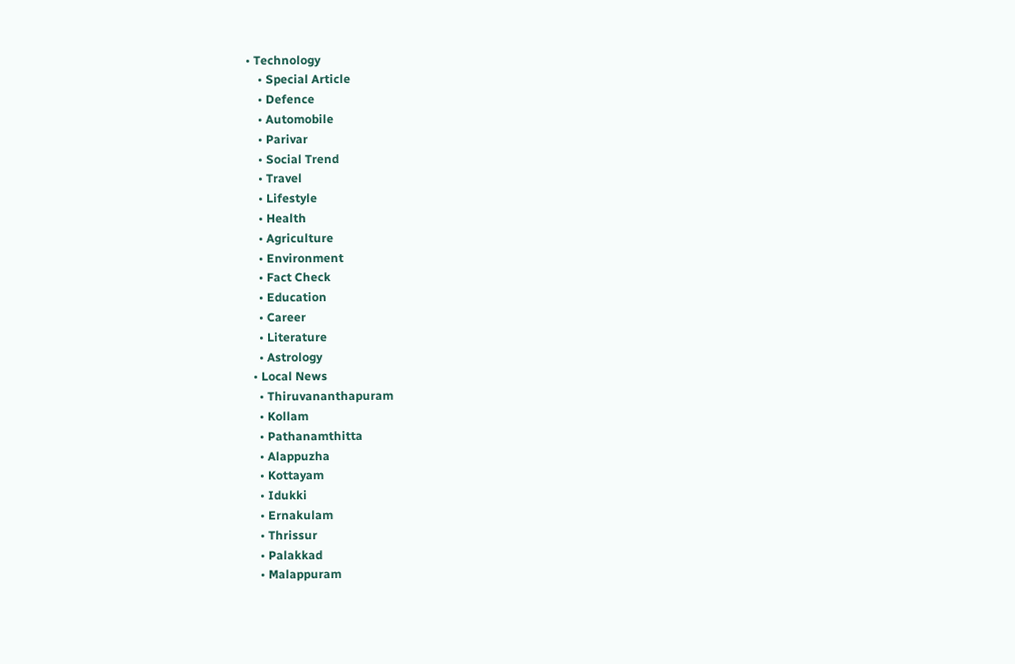• Technology
    • Special Article
    • Defence
    • Automobile
    • Parivar
    • Social Trend
    • Travel
    • Lifestyle
    • Health
    • Agriculture
    • Environment
    • Fact Check
    • Education
    • Career
    • Literature
    • Astrology
  • Local News
    • Thiruvananthapuram
    • Kollam
    • Pathanamthitta
    • Alappuzha
    • Kottayam
    • Idukki
    • Ernakulam
    • Thrissur
    • Palakkad
    • Malappuram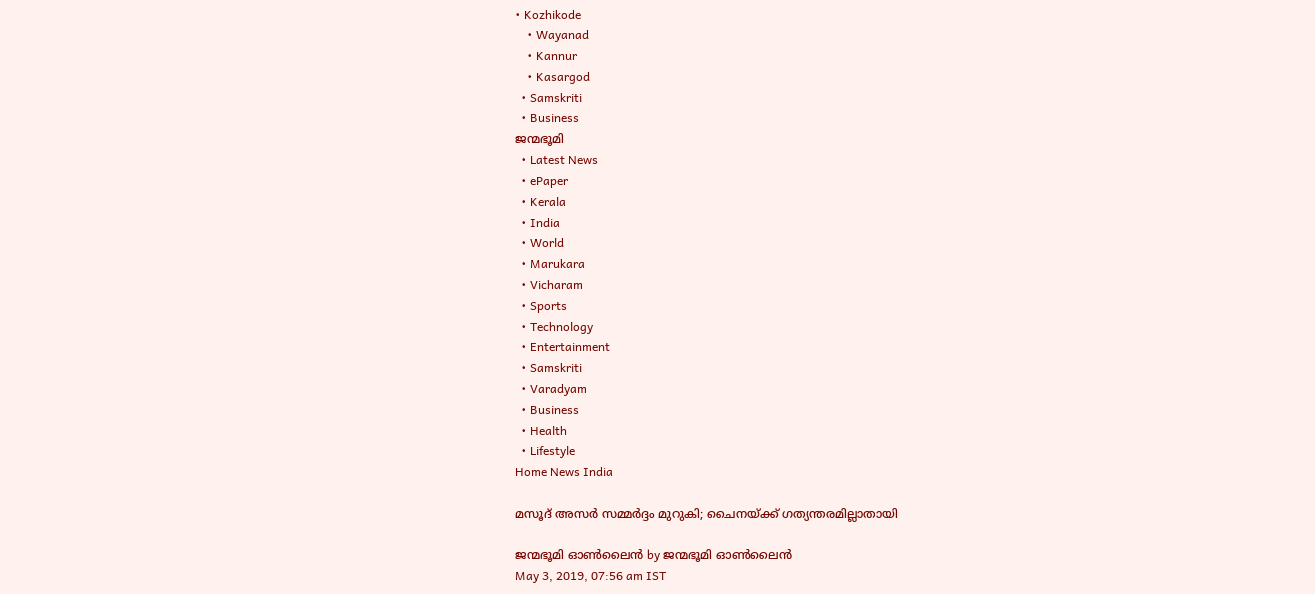• Kozhikode
    • Wayanad
    • Kannur
    • Kasargod
  • Samskriti
  • Business
ജന്മഭൂമി
  • Latest News
  • ePaper
  • Kerala
  • India
  • World
  • Marukara
  • Vicharam
  • Sports
  • Technology
  • Entertainment
  • Samskriti
  • Varadyam
  • Business
  • Health
  • Lifestyle
Home News India

മസൂദ് അസര്‍ സമ്മര്‍ദ്ദം മുറുകി; ചൈനയ്‌ക്ക് ഗത്യന്തരമില്ലാതായി

ജന്മഭൂമി ഓണ്‍ലൈന്‍ by ജന്മഭൂമി ഓണ്‍ലൈന്‍
May 3, 2019, 07:56 am IST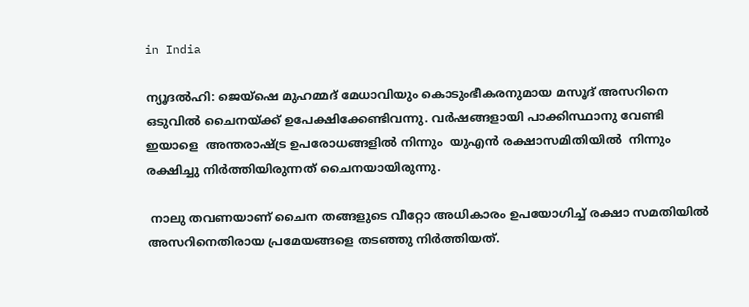in India

ന്യൂദല്‍ഹി: ജെയ്‌ഷെ മുഹമ്മദ് മേധാവിയും കൊടുംഭീകരനുമായ മസൂദ് അസറിനെ ഒടുവില്‍ ചൈനയ്‌ക്ക് ഉപേക്ഷിക്കേണ്ടിവന്നു. വര്‍ഷങ്ങളായി പാക്കിസ്ഥാനു വേണ്ടി ഇയാളെ  അന്തരാഷ്‌ട്ര ഉപരോധങ്ങളില്‍ നിന്നും  യുഎന്‍ രക്ഷാസമിതിയില്‍  നിന്നും രക്ഷിച്ചു നിര്‍ത്തിയിരുന്നത് ചൈനയായിരുന്നു.

 നാലു തവണയാണ് ചൈന തങ്ങളുടെ വീറ്റോ അധികാരം ഉപയോഗിച്ച് രക്ഷാ സമതിയില്‍ അസറിനെതിരായ പ്രമേയങ്ങളെ തടഞ്ഞു നിര്‍ത്തിയത്.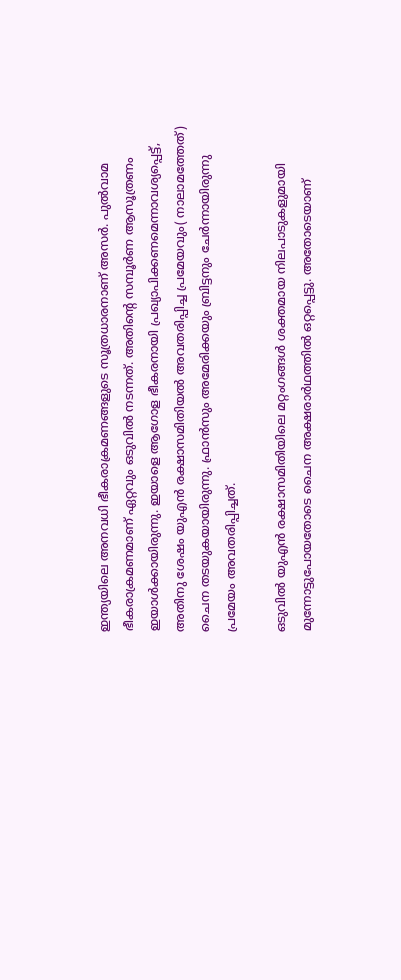ഇന്ത്യയിലെ അനവധി ഭീകരാക്രമണങ്ങളുടെ സൂത്രധാരനാണ് അസര്‍. പുല്‍വാമ ഭീകരാക്രമണമാണ് ഏറ്റവും ഒടുവില്‍ നടന്നത്. അതിന്റെ സമ്പൂര്‍ണ ആസൂത്രണം ഇയാള്‍ക്കായിരുന്നു. ഇയാളെ ആഗോള ഭീകരനായി പ്രഖ്യാപിക്കണമെന്നാവശ്യപ്പെട്ട്, അതിനു ശേഷം യുഎന്‍ രക്ഷാസമിതിയല്‍ അവതരിപ്പിച്ച പ്രമേയവും( നാലാമത്തേത്) ചൈന തടയുകയായിരുന്നു. ഫ്രാന്‍സും അമേരിക്കയും ബ്രിട്ടനും ചേര്‍ന്നായിരുന്നു പ്രമേയം അവതരിപ്പിച്ചത്.

ഒടുവില്‍ യുഎന്‍ രക്ഷാസമിതിയിലെ മറ്റംഗങ്ങള്‍ ശക്തമായ നിലപാടുകളുമായി മുന്നോട്ടുപോയതോടെ ചൈന അക്ഷരാര്‍ഥത്തില്‍ ഒറ്റപ്പെട്ടു. അതോടെയാണ്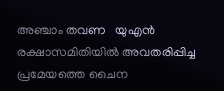അഞ്ചാം തവണ   യുഎന്‍ രക്ഷാസമിതിയില്‍ അവതരിപ്പിച്ച പ്രമേയത്തെ ചൈന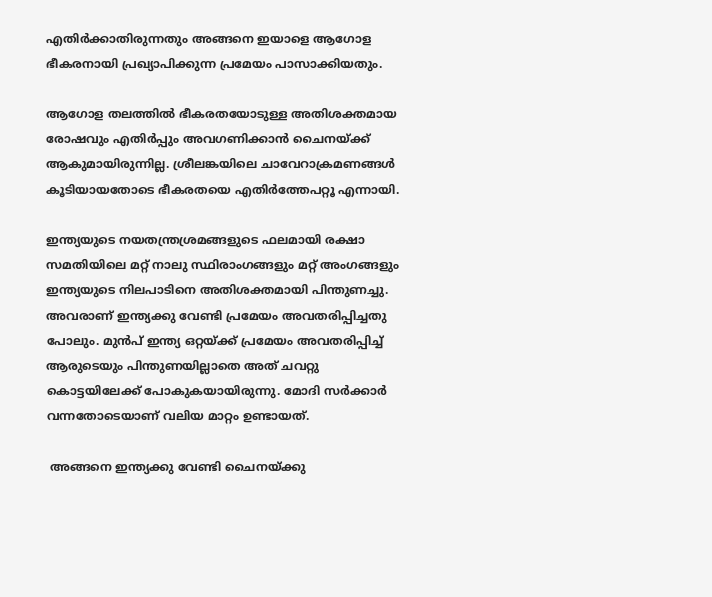എതിര്‍ക്കാതിരുന്നതും അങ്ങനെ ഇയാളെ ആഗോള ഭീകരനായി പ്രഖ്യാപിക്കുന്ന പ്രമേയം പാസാക്കിയതും.

ആഗോള തലത്തില്‍ ഭീകരതയോടുള്ള അതിശക്തമായ രോഷവും എതിര്‍പ്പും അവഗണിക്കാന്‍ ചൈനയ്‌ക്ക് ആകുമായിരുന്നില്ല. ശ്രീലങ്കയിലെ ചാവേറാക്രമണങ്ങള്‍ കൂടിയായതോടെ ഭീകരതയെ എതിര്‍ത്തേപറ്റൂ എന്നായി.

ഇന്ത്യയുടെ നയതന്ത്രശ്രമങ്ങളുടെ ഫലമായി രക്ഷാ സമതിയിലെ മറ്റ് നാലു സ്ഥിരാംഗങ്ങളും മറ്റ് അംഗങ്ങളും ഇന്ത്യയുടെ നിലപാടിനെ അതിശക്തമായി പിന്തുണച്ചു. അവരാണ് ഇന്ത്യക്കു വേണ്ടി പ്രമേയം അവതരിപ്പിച്ചതു പോലും. മുന്‍പ് ഇന്ത്യ ഒറ്റയ്‌ക്ക് പ്രമേയം അവതരിപ്പിച്ച് ആരുടെയും പിന്തുണയില്ലാതെ അത് ചവറ്റു കൊട്ടയിലേക്ക് പോകുകയായിരുന്നു. മോദി സര്‍ക്കാര്‍ വന്നതോടെയാണ് വലിയ മാറ്റം ഉണ്ടായത്.

 അങ്ങനെ ഇന്ത്യക്കു വേണ്ടി ചൈനയ്‌ക്കു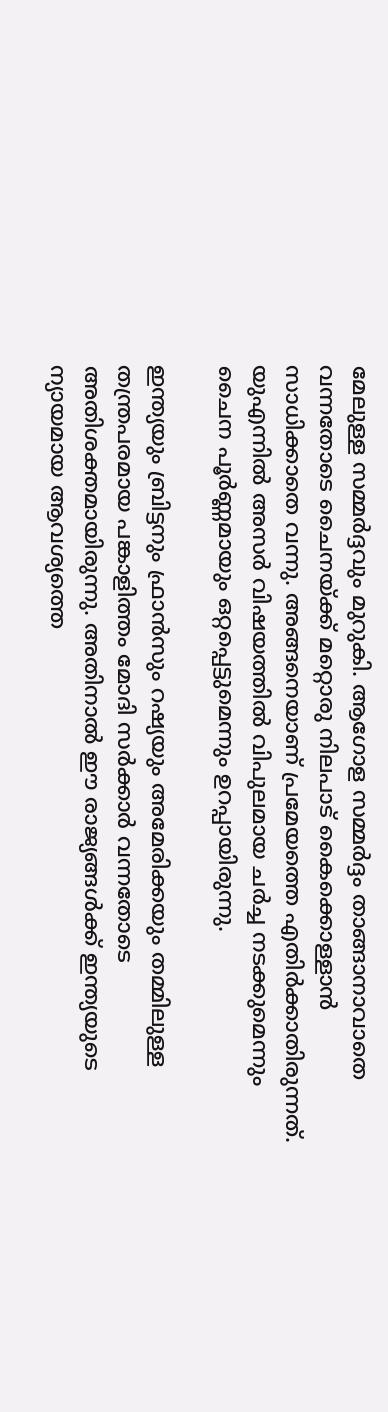മേലുള്ള സമ്മര്‍ദ്ദവും മുറുകി. ആഗോള സമ്മര്‍ദ്ദം താങ്ങാനാവാതെ വന്നതോടെ ചൈനയ്‌ക്ക് മറ്റൊരു നിലപാട് കൈക്കൊള്ളാന്‍ സാധിക്കാതെ വന്നു. അങ്ങനെയാണ് പ്രമേയത്തെ എതിര്‍ക്കാതിരുന്നത്. യുഎന്നില്‍ അസര്‍ വിഷയത്തില്‍ വിപുലമായ ചര്‍ച്ച നടക്കുമെന്നും ചൈന പൂര്‍ണ്ണമായും ഒറ്റപ്പെട്ടുമെന്നും ഉറപ്പായിരുന്നു.

ഇന്ത്യയും ബ്രിട്ടനും ഫ്രാന്‍സും റഷ്യയും അമേരിക്കയും തമ്മിലുള്ള തന്ത്രപരമായ പങ്കാളിത്തം മോദി സര്‍ക്കാര്‍ വന്നതോടെ അതിശക്തമായിരുന്നു. അതിനാല്‍ ഈ രാജ്യങ്ങള്‍ക്ക് ഇന്ത്യയുടെ ന്യായമായ ആവശ്യത്തെ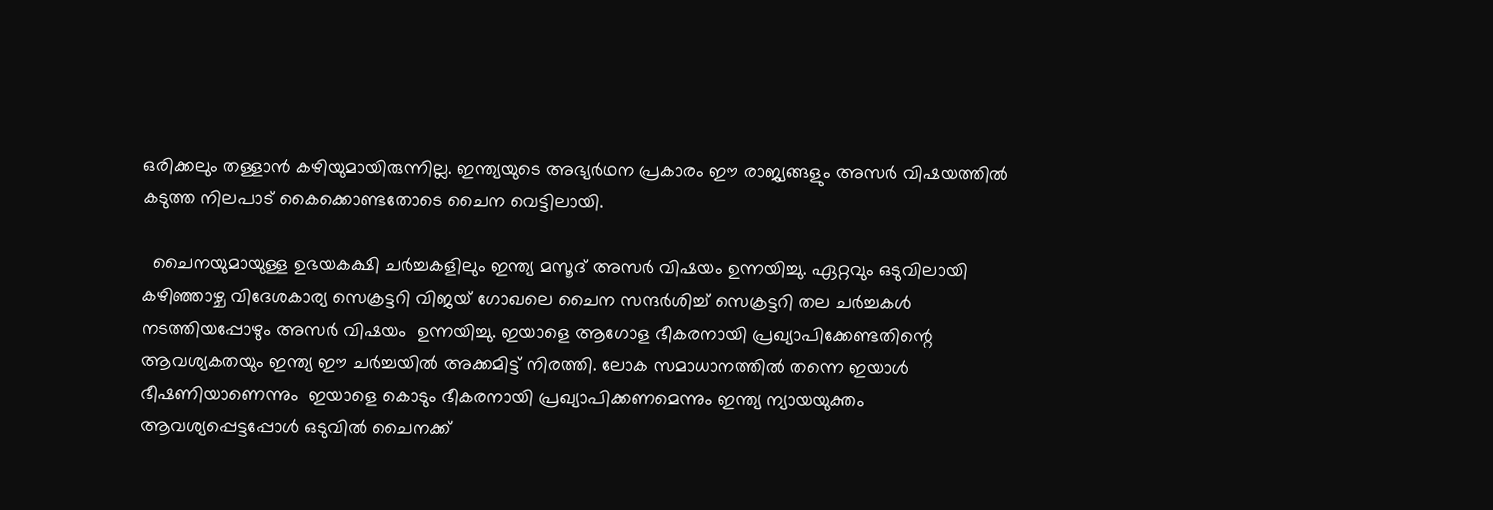ഒരിക്കലും തള്ളാന്‍ കഴിയുമായിരുന്നില്ല. ഇന്ത്യയുടെ അഭ്യര്‍ഥന പ്രകാരം ഈ രാജ്യങ്ങളും അസര്‍ വിഷയത്തില്‍ കടുത്ത നിലപാട് കൈക്കൊണ്ടതോടെ ചൈന വെട്ടിലായി.

  ചൈനയുമായുള്ള ഉഭയകക്ഷി ചര്‍ച്ചകളിലും ഇന്ത്യ മസൂദ് അസര്‍ വിഷയം ഉന്നയിച്ചു. ഏറ്റവും ഒടുവിലായി കഴിഞ്ഞാഴ്ച വിദേശകാര്യ സെക്രട്ടറി വിജയ് ഗോഖലെ ചൈന സന്ദര്‍ശിച്ച് സെക്രട്ടറി തല ചര്‍ച്ചകള്‍ നടത്തിയപ്പോഴും അസര്‍ വിഷയം  ഉന്നയിച്ചു. ഇയാളെ ആഗോള ഭീകരനായി പ്രഖ്യാപിക്കേണ്ടതിന്റെ ആവശ്യകതയും ഇന്ത്യ ഈ ചര്‍ച്ചയില്‍ അക്കമിട്ട് നിരത്തി. ലോക സമാധാനത്തില്‍ തന്നെ ഇയാള്‍ ഭീഷണിയാണെന്നും  ഇയാളെ കൊടും ഭീകരനായി പ്രഖ്യാപിക്കണമെന്നും ഇന്ത്യ ന്യായയുക്തം ആവശ്യപ്പെട്ടപ്പോള്‍ ഒടുവില്‍ ചൈനക്ക്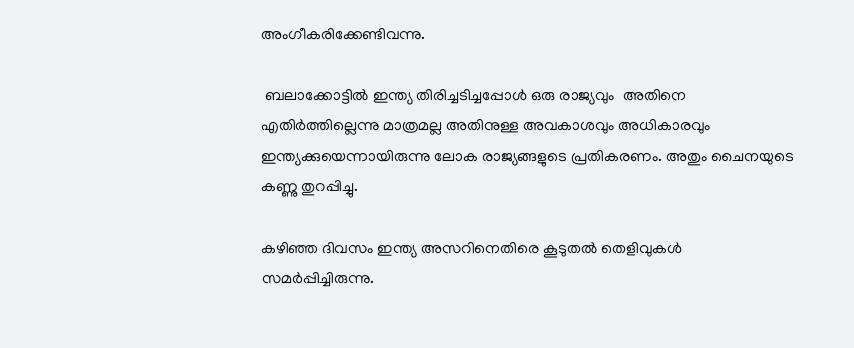അംഗീകരിക്കേണ്ടിവന്നു.

 ബലാക്കോട്ടില്‍ ഇന്ത്യ തിരിച്ചടിച്ചപ്പോള്‍ ഒരു രാജ്യവും  അതിനെ എതിര്‍ത്തില്ലെന്നു മാത്രമല്ല അതിനുള്ള അവകാശവും അധികാരവും ഇന്ത്യക്കുയെന്നായിരുന്നു ലോക രാജ്യങ്ങളുടെ പ്രതികരണം. അതും ചൈനയുടെ കണ്ണു തുറപ്പിച്ചു.

കഴിഞ്ഞ ദിവസം ഇന്ത്യ അസറിനെതിരെ കൂടുതല്‍ തെളിവുകള്‍ സമര്‍പ്പിച്ചിരുന്നു.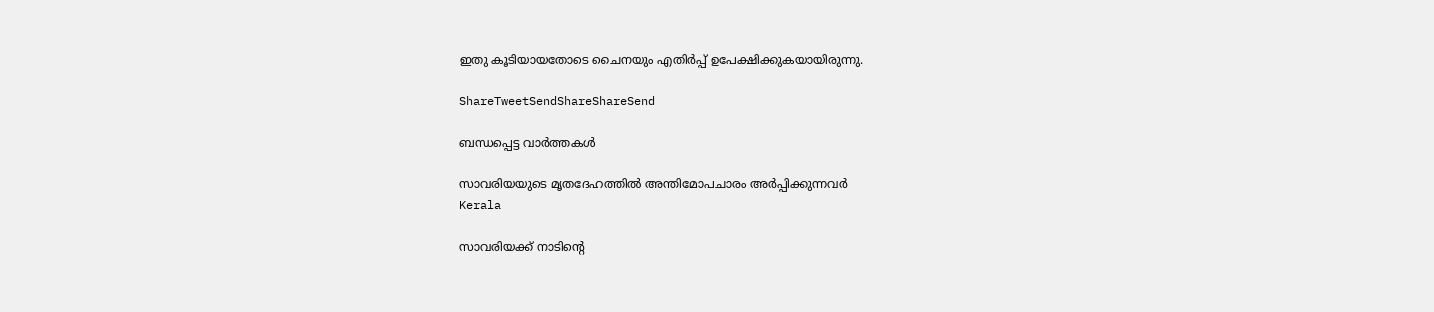ഇതു കൂടിയായതോടെ ചൈനയും എതിര്‍പ്പ് ഉപേക്ഷിക്കുകയായിരുന്നു.

ShareTweetSendShareShareSend

ബന്ധപ്പെട്ട വാര്‍ത്തകള്‍

സാവരിയയുടെ മൃതദേഹത്തില്‍ അന്തിമോപചാരം അര്‍പ്പിക്കുന്നവര്‍
Kerala

സാവരിയക്ക് നാടിന്റെ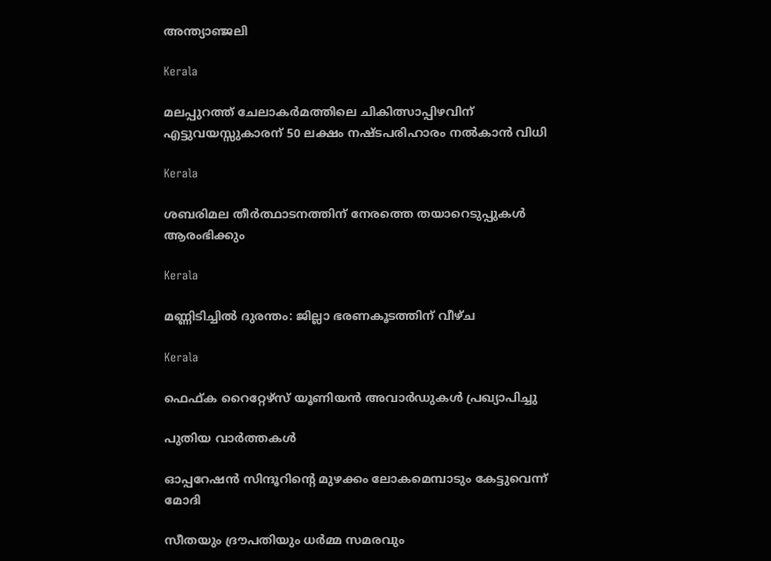അന്ത്യാഞ്ജലി

Kerala

മലപ്പുറത്ത് ചേലാകര്‍മത്തിലെ ചികിത്സാപ്പിഴവിന് എട്ടുവയസ്സുകാരന് 50 ലക്ഷം നഷ്ടപരിഹാരം നൽകാൻ വിധി

Kerala

ശബരിമല തീര്‍ത്ഥാടനത്തിന് നേരത്തെ തയാറെടുപ്പുകള്‍ ആരംഭിക്കും

Kerala

മണ്ണിടിച്ചില്‍ ദുരന്തം: ജില്ലാ ഭരണകൂടത്തിന് വീഴ്ച

Kerala

ഫെഫ്ക റൈറ്റേഴ്‌സ് യൂണിയന്‍ അവാര്‍ഡുകള്‍ പ്രഖ്യാപിച്ചു

പുതിയ വാര്‍ത്തകള്‍

ഓപ്പറേഷന്‍ സിന്ദൂറിന്റെ മുഴക്കം ലോകമെമ്പാടും കേട്ടുവെന്ന് മോദി

സീതയും ദ്രൗപതിയും ധര്‍മ്മ സമരവും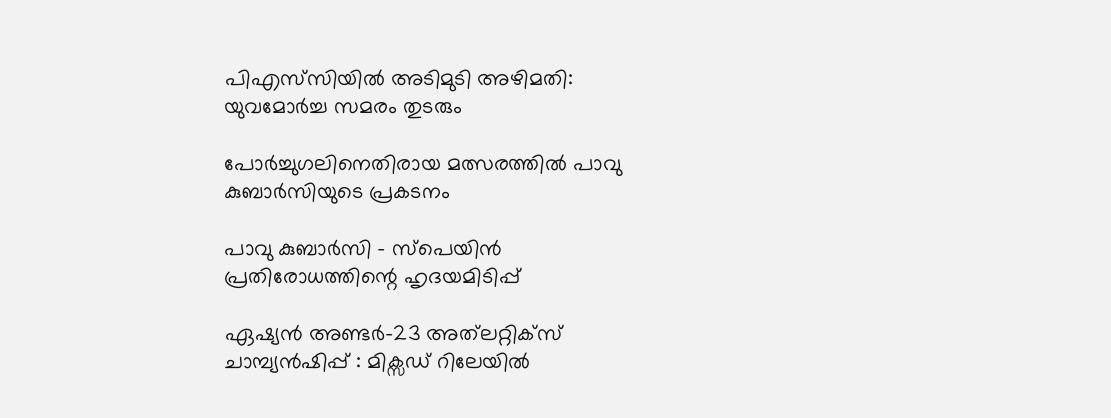പിഎസ്‌സിയില്‍ അടിമുടി അഴിമതി: യുവമോര്‍ച്ച സമരം തുടരും

പോര്‍ച്ചുഗലിനെതിരായ മത്സരത്തില്‍ പാവു കുബാര്‍സിയുടെ പ്രകടനം

പാവു കുബാര്‍സി – സ്‌പെയിന്‍ പ്രതിരോധത്തിന്റെ ഹൃദയമിടിപ്പ്

ഏഷ്യന്‍ അണ്ടര്‍-23 അത്‌ലറ്റിക്‌സ് ചാമ്പ്യന്‍ഷിപ്പ്‌ : മിക്സഡ് റിലേയില്‍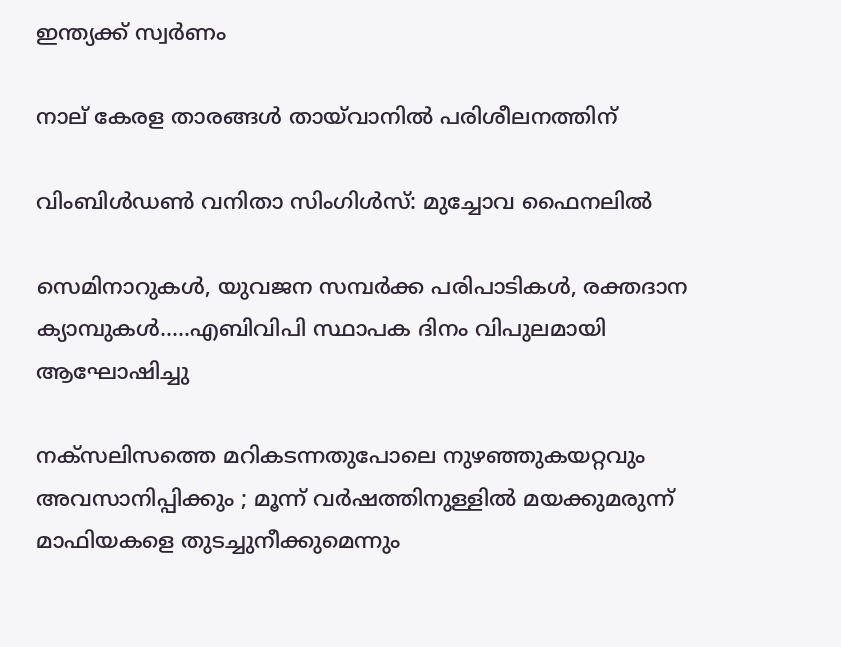ഇന്ത്യക്ക് സ്വര്‍ണം

നാല് കേരള താരങ്ങള്‍ തായ്‌വാനില്‍ പരിശീലനത്തിന്

വിംബിള്‍ഡണ്‍ വനിതാ സിംഗിള്‍സ്: മുച്ചോവ ഫൈനലില്‍

സെമിനാറുകൾ, യുവജന സമ്പർക്ക പരിപാടികൾ, രക്തദാന ക്യാമ്പുകൾ…..എബിവിപി സ്ഥാപക ദിനം വിപുലമായി ആഘോഷിച്ചു

നക്സലിസത്തെ മറികടന്നതുപോലെ നുഴഞ്ഞുകയറ്റവും അവസാനിപ്പിക്കും ; മൂന്ന് വർഷത്തിനുള്ളിൽ മയക്കുമരുന്ന് മാഫിയകളെ തുടച്ചുനീക്കുമെന്നും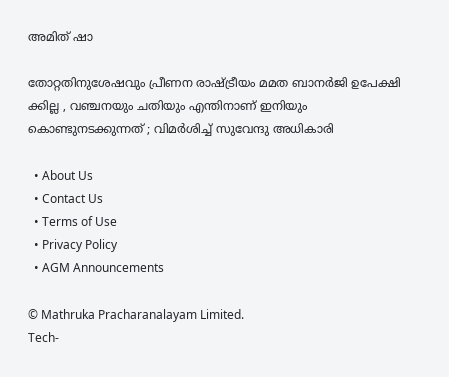അമിത് ഷാ

തോറ്റതിനുശേഷവും പ്രീണന രാഷ്‌ട്രീയം മമത ബാനർജി ഉപേക്ഷി ക്കില്ല , വഞ്ചനയും ചതിയും എന്തിനാണ് ഇനിയും കൊണ്ടുനടക്കുന്നത് ; വിമർശിച്ച് സുവേന്ദു അധികാരി

  • About Us
  • Contact Us
  • Terms of Use
  • Privacy Policy
  • AGM Announcements

© Mathruka Pracharanalayam Limited.
Tech-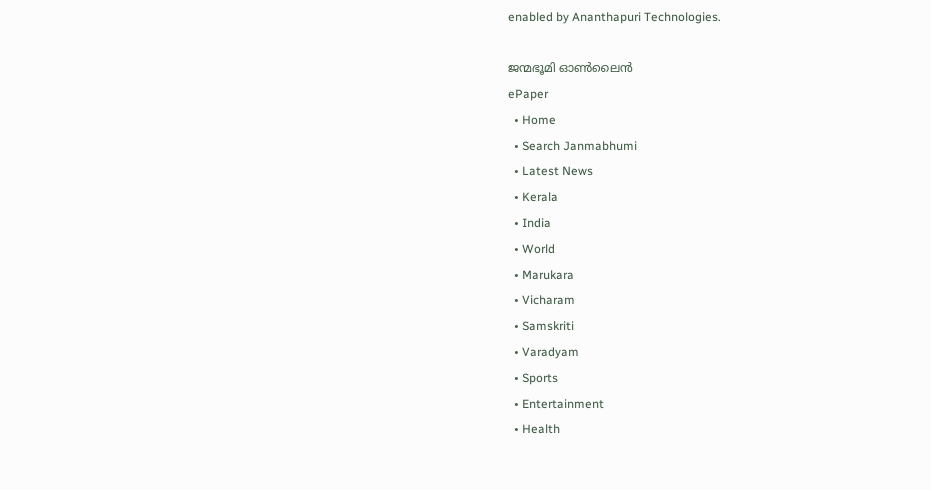enabled by Ananthapuri Technologies.

ജന്മഭൂമി ഓണ്‍ലൈന്‍
ePaper
  • Home
  • Search Janmabhumi
  • Latest News
  • Kerala
  • India
  • World
  • Marukara
  • Vicharam
  • Samskriti
  • Varadyam
  • Sports
  • Entertainment
  • Health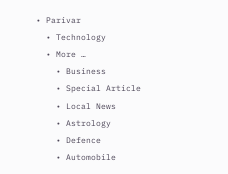• Parivar
  • Technology
  • More …
    • Business
    • Special Article
    • Local News
    • Astrology
    • Defence
    • Automobile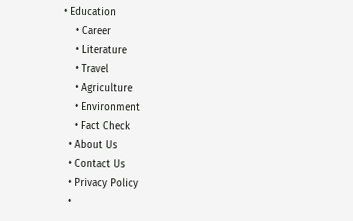• Education
    • Career
    • Literature
    • Travel
    • Agriculture
    • Environment
    • Fact Check
  • About Us
  • Contact Us
  • Privacy Policy
  •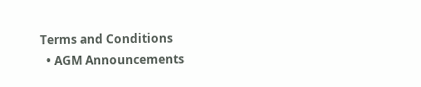Terms and Conditions
  • AGM Announcements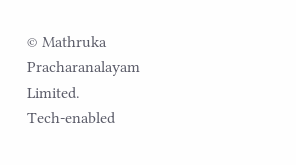© Mathruka Pracharanalayam Limited.
Tech-enabled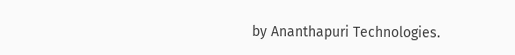by Ananthapuri Technologies.